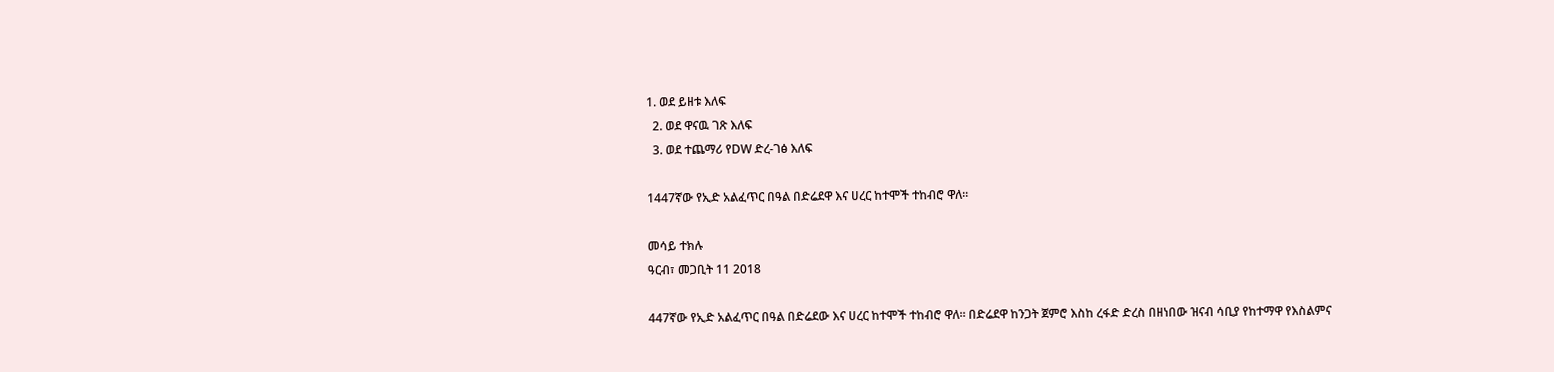1. ወደ ይዘቱ እለፍ
  2. ወደ ዋናዉ ገጽ እለፍ
  3. ወደ ተጨማሪ የDW ድረ-ገፅ እለፍ

1447ኛው የኢድ አልፈጥር በዓል በድሬደዋ እና ሀረር ከተሞች ተከብሮ ዋለ።

መሳይ ተክሉ
ዓርብ፣ መጋቢት 11 2018

447ኛው የኢድ አልፈጥር በዓል በድሬደው እና ሀረር ከተሞች ተከብሮ ዋለ። በድሬደዋ ከንጋት ጀምሮ እስከ ረፋድ ድረስ በዘነበው ዝናብ ሳቢያ የከተማዋ የእስልምና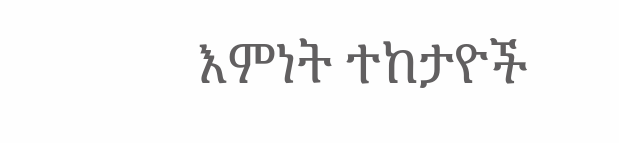እምነት ተከታዮች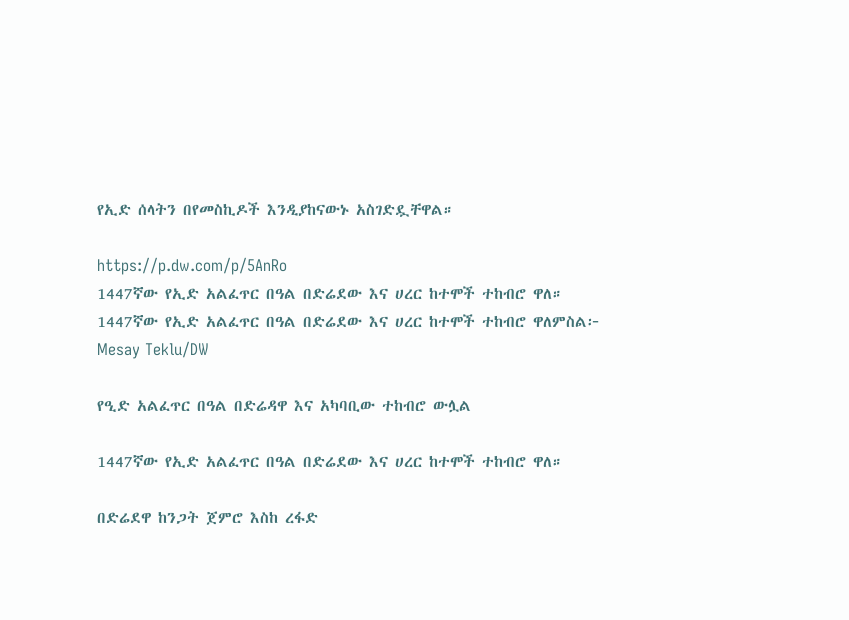የኢድ ሰላትን በየመስኪዶች እንዲያከናውኑ አስገድዷቸዋል።

https://p.dw.com/p/5AnRo
1447ኛው የኢድ አልፈጥር በዓል በድሬደው እና ሀረር ከተሞች ተከብሮ ዋለ።
1447ኛው የኢድ አልፈጥር በዓል በድሬደው እና ሀረር ከተሞች ተከብሮ ዋለምስል፦ Mesay Teklu/DW

የዒድ አልፈጥር በዓል በድሬዳዋ እና አካባቢው ተከብሮ ውሏል

1447ኛው የኢድ አልፈጥር በዓል በድሬደው እና ሀረር ከተሞች ተከብሮ ዋለ።

በድሬደዋ ከንጋት ጀምሮ እስከ ረፋድ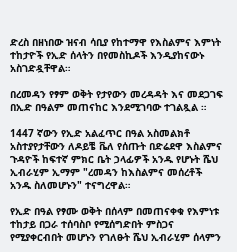ድረስ በዘነበው ዝናብ ሳቢያ የከተማዋ የእስልምና እምነት ተከታዮች የኢድ ሰላትን በየመስኪዶች እንዲያከናውኑ አስገድዷቸዋል።

በረመዳን የፃም ወቅት የታየውን መረዳዳት እና መደጋገፍ በኢድ በዓልም መጠናከር እንደሚገባው ተገልጿል ።

1447 ኛውን የኢድ አልፈጥር በዓል አስመልክቶ አስተያየታቸውን ለዶይቼ ቬለ የሰጡት በድሬደዋ እስልምና ጉዳዮች ከፍተኛ ምክር ቤት ኃላፊዎች አንዱ የሆኑት ሼህ ኢብራሂም ኢማም "ረመዳን ከእስልምና መሰረቶች አንዱ ስለመሆኑን" ተናግረዋል።

የኢድ በዓል የፃሙ ወቅት በሰላም በመጠናቀቁ የእምነቱ ተከታይ በጋራ ተሰባስቦ የሚሰግድበት ምስጋና የሚያቀርብበት መሆኑን የገለፁት ሼህ ኢብራሂም ሰላምን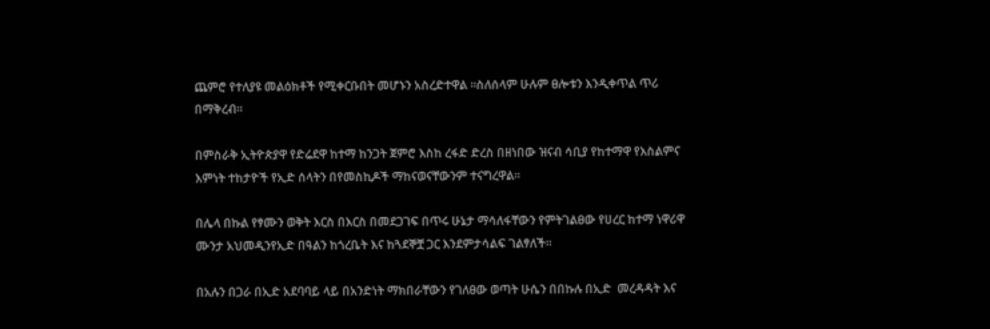ጨምሮ የተለያዩ መልዕክቶች የሚቀርቡበት መሆኑን አስረድተዋል ።ስለሰላም ሁሉም ፀሎቱን እንዲቀጥል ጥሪ በማቅረብ።

በምስራቅ ኢትዮጵያዋ የድሬደዋ ከተማ ከንጋት ጀምሮ እስከ ረፋድ ድረስ በዘነበው ዝናብ ሳቢያ የከተማዋ የእስልምና እምነት ተከታዮች የኢድ ሰላትን በየመስኪዶች ማከናወናቸውንም ተናግረዋል።

በሌላ በኩል የፃሙን ወቅት እርስ በእርስ በመደጋገፍ በጥሩ ሁኔታ ማሳለፋቸውን የምትገልፀው የሀረር ከተማ ነዋሪዋ ሙንታ አህመዲንየኢድ በዓልን ከጎረቤት እና ከጓደኞቿ ጋር እንደምታሳልፍ ገልፃለች።

በአሉን በጋራ በኢድ አደባባይ ላይ በአንድነት ማክበራቸውን የገለፀው ወጣት ሁሴን በበኩሉ በኢድ  መረዳዳት እና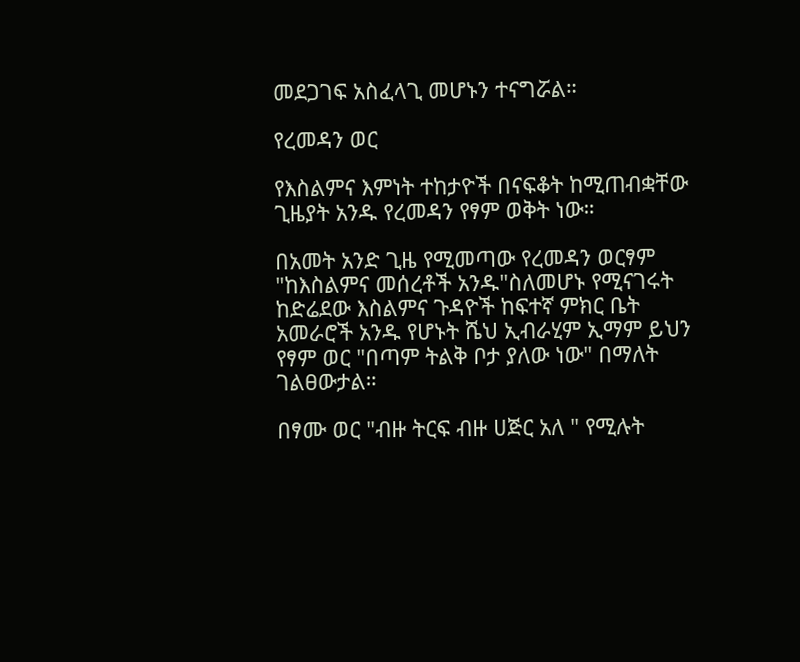መደጋገፍ አስፈላጊ መሆኑን ተናግሯል።

የረመዳን ወር

የእስልምና እምነት ተከታዮች በናፍቆት ከሚጠብቋቸው ጊዜያት አንዱ የረመዳን የፃም ወቅት ነው።

በአመት አንድ ጊዜ የሚመጣው የረመዳን ወርፃም "ከእስልምና መሰረቶች አንዱ"ስለመሆኑ የሚናገሩት ከድሬደው እስልምና ጉዳዮች ከፍተኛ ምክር ቤት አመራሮች አንዱ የሆኑት ሼህ ኢብራሂም ኢማም ይህን የፃም ወር "በጣም ትልቅ ቦታ ያለው ነው" በማለት ገልፀውታል።

በፃሙ ወር "ብዙ ትርፍ ብዙ ሀጅር አለ " የሚሉት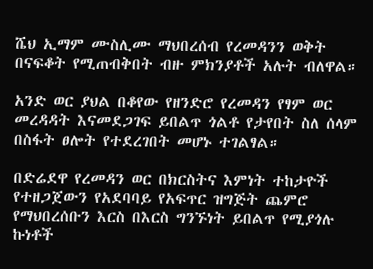ሼህ ኢማም ሙስሊሙ ማህበረሰብ የረመዳንን ወቅት በናፍቆት የሚጠብቅበት ብዙ ምክንያቶች አሉት ብለዋል።

አንድ ወር ያህል በቆየው የዘንድሮ የረመዳን የፃም ወር መረዳዳት እናመደጋገፍ ይበልጥ ጎልቶ የታየበት ስለ ሰላም በስፋት ፀሎት የተደረገበት መሆኑ ተገልፃል።

በድሬደዋ የረመዳን ወር በክርስትና እምነት ተከታዮች የተዘጋጀውን የአደባባይ የአፍጥር ዝግጅት ጨምሮ የማህበረሰቡን እርስ በእርስ ግንኙነት ይበልጥ የሚያጎሉ ኩነቶች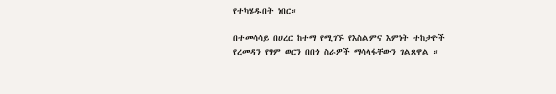የተካሄዱበት ነበር።

በተመሳሳይ በሀረር ከተማ የሚገኙ የእስልምና እምነት ተከታዮች የረመዳን የፃም ወርን በበጎ ስራዎች ማሳላፋቸውን ገልጸዋል ።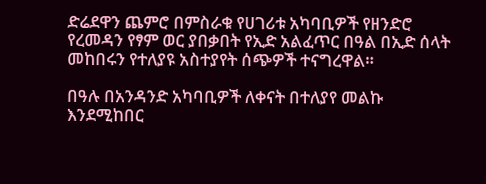ድሬደዋን ጨምሮ በምስራቁ የሀገሪቱ አካባቢዎች የዘንድሮ የረመዳን የፃም ወር ያበቃበት የኢድ አልፈጥር በዓል በኢድ ሰላት መከበሩን የተለያዩ አስተያየት ሰጭዎች ተናግረዋል።

በዓሉ በአንዳንድ አካባቢዎች ለቀናት በተለያየ መልኩ እንደሚከበር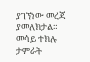ያገኘነው መረጃ ያመለክታል።
መሳይ ተክሉ
ታምራት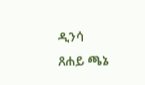ዲንሳ
ጸሐይ ጫኔ